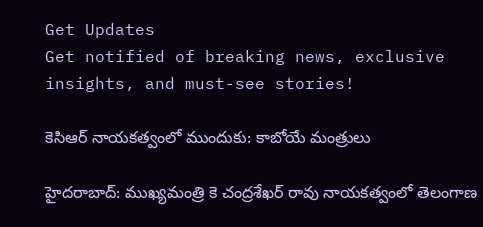Get Updates
Get notified of breaking news, exclusive insights, and must-see stories!

కెసిఆర్ నాయకత్వంలో ముందుకు: కాబోయే మంత్రులు

హైదరాబాద్: ముఖ్యమంత్రి కె చంద్రశేఖర్ రావు నాయకత్వంలో తెలంగాణ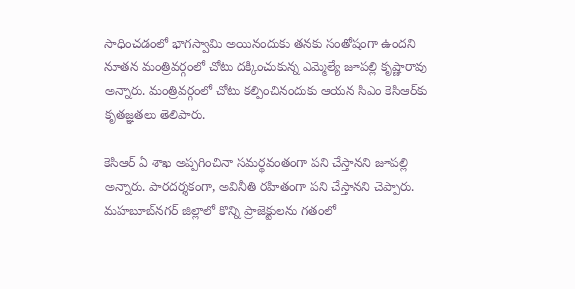సాధించడంలో భాగస్వామి అయినందుకు తనకు సంతోషంగా ఉందని నూతన మంత్రివర్గంలో చోటు దక్కించుకున్న ఎమ్మెల్యే జూపల్లి కృష్ణారావు అన్నారు. మంత్రివర్గంలో చోటు కల్పించినందుకు ఆయన సిఎం కెసిఆర్‌కు కృతజ్ఞతలు తెలిపారు.

కెసిఆర్ ఏ శాఖ అప్పగించినా సమర్థవంతంగా పని చేస్తానని జూపల్లి అన్నారు. పారదర్శకంగా, అవినీతి రహితంగా పని చేస్తానని చెప్పారు. మహబూబ్‌నగర్‌ జిల్లాలో కొన్ని ప్రాజెక్టులను గతంలో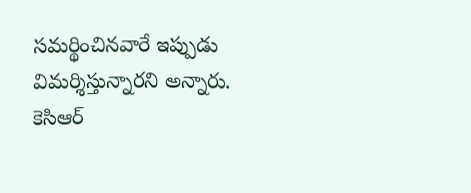సమర్థించినవారే ఇప్పుడు విమర్శిస్తున్నారని అన్నారు. కెసిఆర్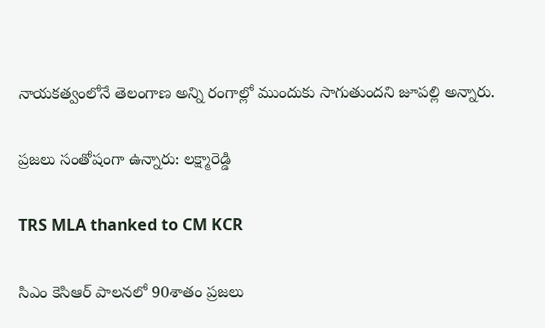నాయకత్వంలోనే తెలంగాణ అన్ని రంగాల్లో ముందుకు సాగుతుందని జూపల్లి అన్నారు.

ప్రజలు సంతోషంగా ఉన్నారు: లక్ష్మారెడ్డి

TRS MLA thanked to CM KCR

సిఎం కెసిఆర్ పాలనలో 90శాతం ప్రజలు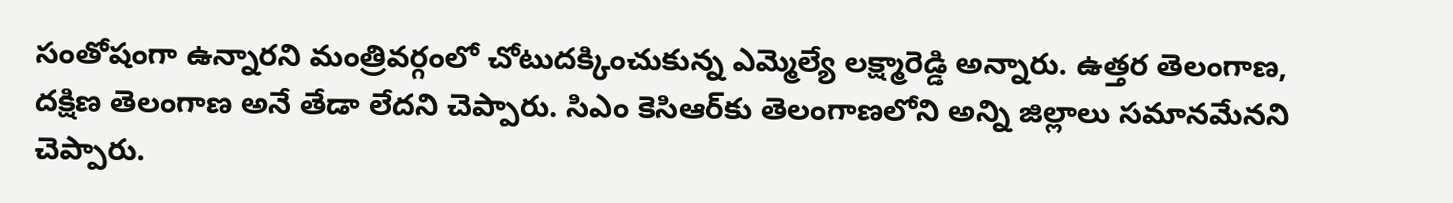సంతోషంగా ఉన్నారని మంత్రివర్గంలో చోటుదక్కించుకున్న ఎమ్మెల్యే లక్ష్మారెడ్డి అన్నారు. ఉత్తర తెలంగాణ, దక్షిణ తెలంగాణ అనే తేడా లేదని చెప్పారు. సిఎం కెసిఆర్‌కు తెలంగాణలోని అన్ని జిల్లాలు సమానమేనని చెప్పారు.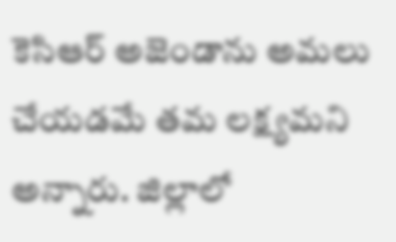కెసిఆర్ అజెండాను అమలు చేయడమే తమ లక్ష్యమని అన్నారు. జిల్లాలో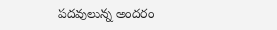పదవులున్న అందరం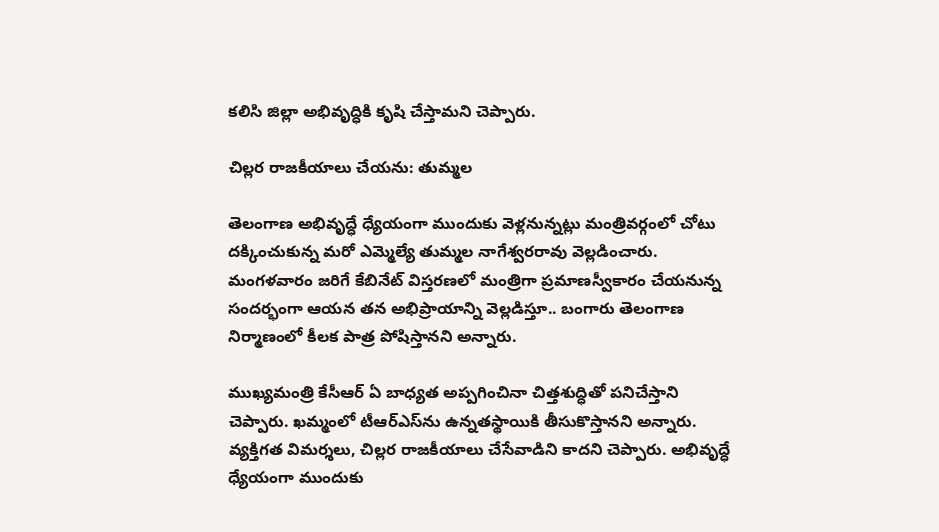కలిసి జిల్లా అభివృద్ధికి కృషి చేస్తామని చెప్పారు.

చిల్లర రాజకీయాలు చేయను: తుమ్మల

తెలంగాణ అభివృద్ధే ధ్యేయంగా ముందుకు వెళ్లనున్నట్లు మంత్రివర్గంలో చోటు దక్కించుకున్న మరో ఎమ్మెల్యే తుమ్మల నాగేశ్వరరావు వెల్లడించారు. మంగళవారం జరిగే కేబినేట్ విస్తరణలో మంత్రిగా ప్రమాణస్వీకారం చేయనున్న సందర్భంగా ఆయన తన అభిప్రాయాన్ని వెల్లడిస్తూ.. బంగారు తెలంగాణ నిర్మాణంలో కీలక పాత్ర పోషిస్తానని అన్నారు.

ముఖ్యమంత్రి కేసీఆర్ ఏ బాధ్యత అప్పగించినా చిత్తశుద్ధితో పనిచేస్తాని చెప్పారు. ఖమ్మంలో టీఆర్‌ఎస్‌ను ఉన్నతస్థాయికి తీసుకొస్తానని అన్నారు. వ్యక్తిగత విమర్శలు, చిల్లర రాజకీయాలు చేసేవాడిని కాదని చెప్పారు. అభివృద్ధే ధ్యేయంగా ముందుకు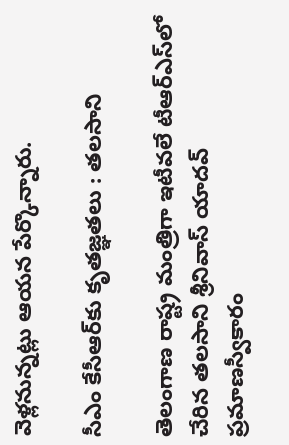వెళ్లనున్నట్లు ఆయన పేర్కొన్నారు.

సీఎం కేసీఆర్‌కు కృతజ్ఞతలు : తలసాని

తెలంగాణ రాష్ట్ర మంత్రిగా ఇటీవలే టీఆర్‌ఎస్‌లో చేరిన తలసాని శ్రీనివాస్ యాదవ్ ప్రమాణస్వీకారం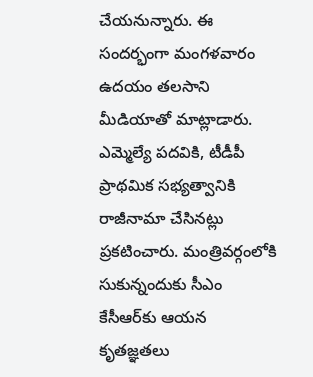చేయనున్నారు. ఈ సందర్భంగా మంగళవారం ఉదయం తలసాని మీడియాతో మాట్లాడారు. ఎమ్మెల్యే పదవికి, టీడీపీ ప్రాథమిక సభ్యత్వానికి రాజీనామా చేసినట్లు ప్రకటించారు. మంత్రివర్గంలోకి సుకున్నందుకు సీఎం కేసీఆర్‌కు ఆయన కృతజ్ఞతలు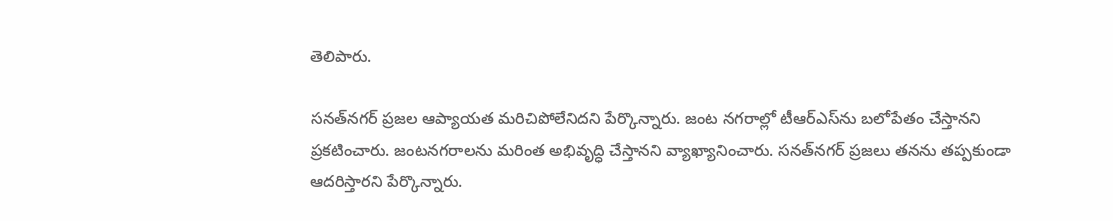తెలిపారు.

సనత్‌నగర్ ప్రజల ఆప్యాయత మరిచిపోలేనిదని పేర్కొన్నారు. జంట నగరాల్లో టీఆర్‌ఎస్‌ను బలోపేతం చేస్తానని ప్రకటించారు. జంటనగరాలను మరింత అభివృద్ధి చేస్తానని వ్యాఖ్యానించారు. సనత్‌నగర్ ప్రజలు తనను తప్పకుండా ఆదరిస్తారని పేర్కొన్నారు.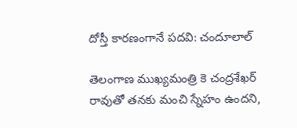దోస్తీ కారణంగానే పదవి: చందూలాల్

తెలంగాణ ముఖ్యమంత్రి కె చంద్రశేఖర్ రావుతో తనకు మంచి స్నేహం ఉందని,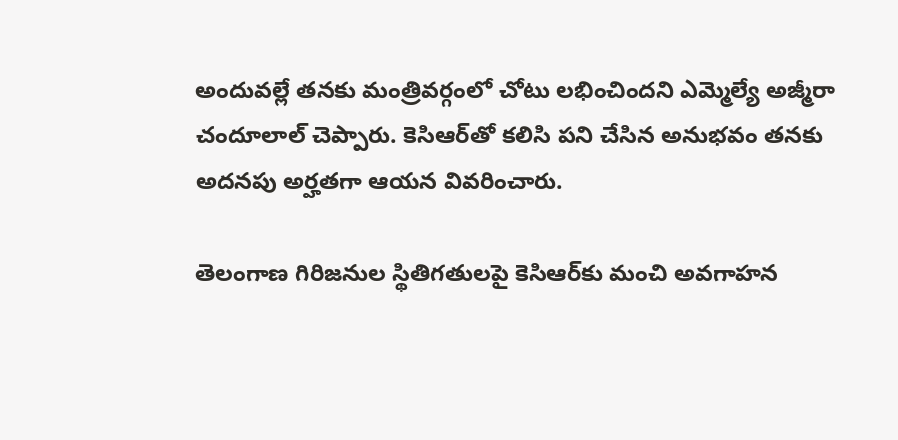అందువల్లే తనకు మంత్రివర్గంలో చోటు లభించిందని ఎమ్మెల్యే అజ్మీరా చందూలాల్ చెప్పారు. కెసిఆర్‌తో కలిసి పని చేసిన అనుభవం తనకు అదనపు అర్హతగా ఆయన వివరించారు.

తెలంగాణ గిరిజనుల స్థితిగతులపై కెసిఆర్‌కు మంచి అవగాహన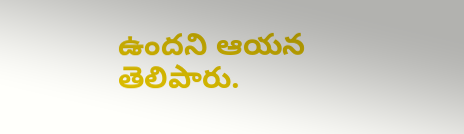ఉందని ఆయన తెలిపారు.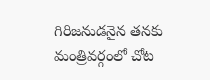గిరిజనుడనైన తనకు మంత్రివర్గంలో చోట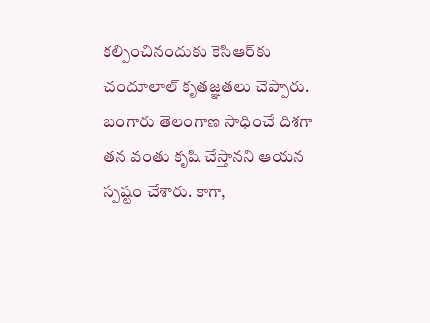కల్పించినందుకు కెసిఆర్‌కు చందూలాల్ కృతజ్ఞతలు చెప్పారు. బంగారు తెలంగాణ సాధించే దిశగా తన వంతు కృషి చేస్తానని ఆయన స్పష్టం చేశారు. కాగా,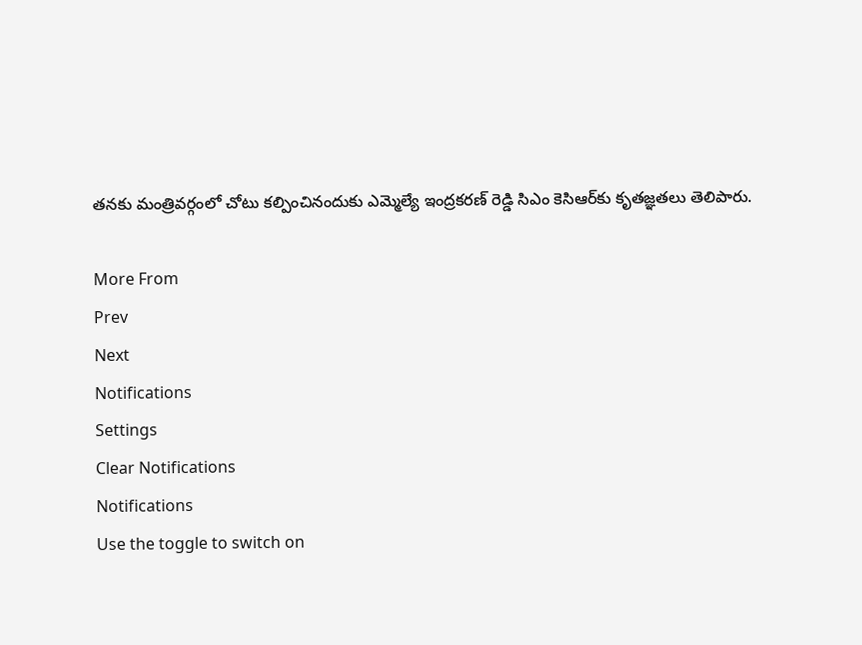తనకు మంత్రివర్గంలో చోటు కల్పించినందుకు ఎమ్మెల్యే ఇంద్రకరణ్ రెడ్డి సిఎం కెసిఆర్‌కు కృతజ్ఞతలు తెలిపారు.

More From
Prev
Next
Notifications
Settings
Clear Notifications
Notifications
Use the toggle to switch on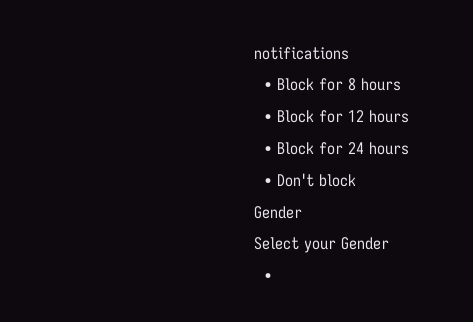notifications
  • Block for 8 hours
  • Block for 12 hours
  • Block for 24 hours
  • Don't block
Gender
Select your Gender
  •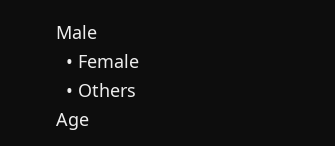Male
  • Female
  • Others
Age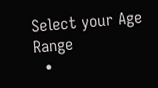Select your Age Range
  •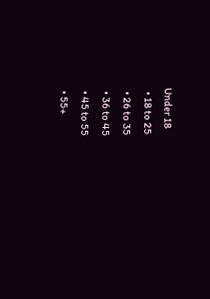Under 18
  • 18 to 25
  • 26 to 35
  • 36 to 45
  • 45 to 55
  • 55+